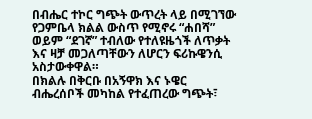በብሔር ተኮር ግጭት ውጥረት ላይ በሚገኘው የጋምቤላ ክልል ውስጥ የሚኖሩ “ሐበሻ” ወይም “ደገኛ” ተብለው የተለዩዜጎች ለጥቃት እና ዛቻ መጋለጣቸውን ለሆርን ፍሪኩዌንሲ አስታውቀዋል።
በክልሉ በቅርቡ በአኝዋክ እና ኑዌር ብሔረሰቦች መካከል የተፈጠረው ግጭት፣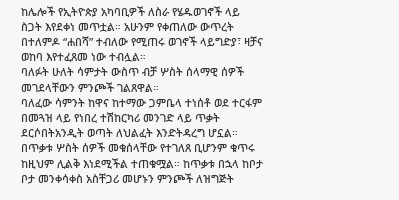ከሌሎች የኢትዮጵያ አካባቢዎች ለስራ የሄዱወገኖች ላይ ስጋት እየደቀነ መጥቷል። አሁንም የቀጠለው ውጥረት በተለምዶ “ሐበሻ” ተብለው የሚጠሩ ወገኖች ላይግድያ፣ ዛቻና ወከባ እየተፈጸመ ነው ተብሏል።
ባለፉት ሁለት ሳምታት ውስጥ ብቻ ሦስት ሰላማዊ ሰዎች መገደላቸውን ምንጮች ገልጸዋል።
ባለፈው ሳምንት ከዋና ከተማው ጋምቤላ ተነሰቶ ወደ ተርፋም በመጓዝ ላይ የነበረ ተሽከርካሪ መንገድ ላይ ጥቃት ደርሶበትአንዲት ወጣት ለህልፈት እንድትዳረግ ሆኗል። በጥቃቱ ሦስት ሰዎች መቁሰላቸው የተገለጸ ቢሆንም ቁጥሩ ከዚህም ሊልቅ እነደሚችል ተጠቁሟል። ከጥቃቱ በኋላ ከቦታ ቦታ መንቀሳቀስ አስቸጋሪ መሆኑን ምንጮች ለዝግጅት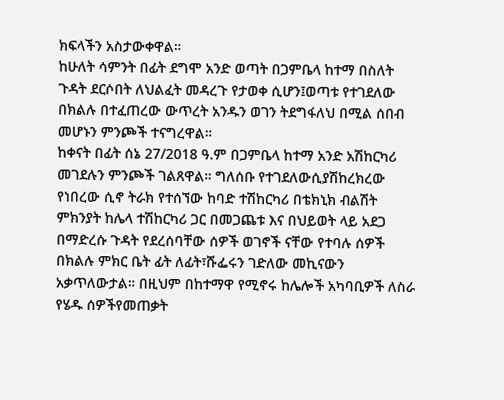ክፍላችን አስታውቀዋል።
ከሁለት ሳምንት በፊት ደግሞ አንድ ወጣት በጋምቤላ ከተማ በስለት ጉዳት ደርሶበት ለህልፈት መዳረጉ የታወቀ ሲሆን፤ወጣቱ የተገደለው በክልሉ በተፈጠረው ውጥረት አንዱን ወገን ትደግፋለህ በሚል ሰበብ መሆኑን ምንጮች ተናግረዋል።
ከቀናት በፊት ሰኔ 27/2018 ዓ.ም በጋምቤላ ከተማ አንድ አሽከርካሪ መገደሉን ምንጮች ገልጸዋል። ግለሰቡ የተገደለውሲያሽከረክረው የነበረው ሲኖ ትራክ የተሰኘው ከባድ ተሽከርካሪ በቴክኒክ ብልሽት ምክንያት ከሌላ ተሽከርካሪ ጋር በመጋጨቱ እና በህይወት ላይ አደጋ በማድረሱ ጉዳት የደረሰባቸው ሰዎች ወገኖች ናቸው የተባሉ ሰዎች በክልሉ ምክር ቤት ፊት ለፊት፣ሹፌሩን ገድለው መኪናውን አቃጥለውታል። በዚህም በከተማዋ የሚኖሩ ከሌሎች አካባቢዎች ለስራ የሄዱ ሰዎችየመጠቃት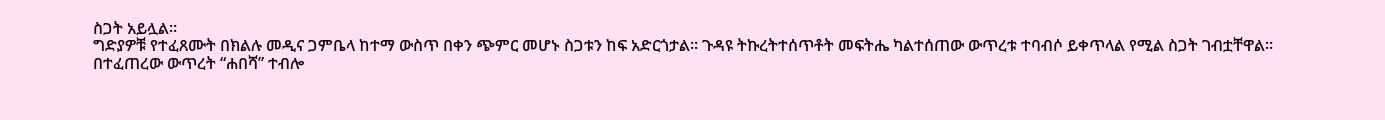ስጋት አይሏል።
ግድያዎቹ የተፈጸሙት በክልሉ መዲና ጋምቤላ ከተማ ውስጥ በቀን ጭምር መሆኑ ስጋቱን ከፍ አድርጎታል። ጉዳዩ ትኩረትተሰጥቶት መፍትሔ ካልተሰጠው ውጥረቱ ተባብሶ ይቀጥላል የሚል ስጋት ገብቷቸዋል።
በተፈጠረው ውጥረት “ሐበሻ” ተብሎ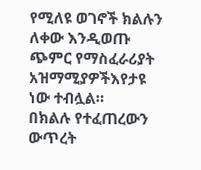የሚለዩ ወገኖች ክልሉን ለቀው እንዲወጡ ጭምር የማስፈራሪያት አዝማሚያዎችእየታዩ ነው ተብሏል።
በክልሉ የተፈጠረውን ውጥረት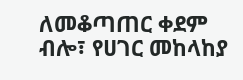ለመቆጣጠር ቀደም ብሎ፣ የሀገር መከላከያ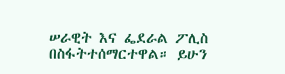ሠራዊት እና ፌደራል ፖሊስ በስፋትተሰማርተዋል። ይሁን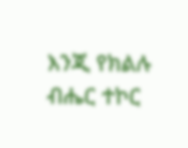እንጂ የክልሉ ብሔር ተኮር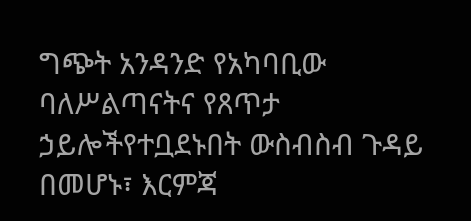ግጭት አንዳንድ የአካባቢው ባለሥልጣናትና የጸጥታ ኃይሎችየተቧደኑበት ውስብስብ ጉዳይ በመሆኑ፣ እርምጃ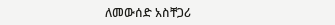ለመውሰድ አስቸጋሪ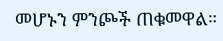መሆኑን ምንጮች ጠቁመዋል።